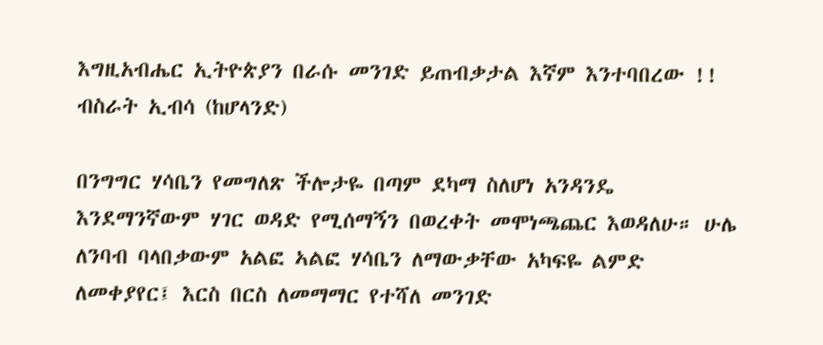እግዚአብሔር ኢትዮጵያን በራሱ መንገድ ይጠብቃታል እኛም እንተባበረው !! ብስራት ኢብሳ (ከሆላንድ)

በንግግር ሃሳቤን የመግለጽ ችሎታዬ በጣም ደካማ ስለሆነ አንዳንዴ እንደማንኛውም ሃገር ወዳድ የሚሰማኝን በወረቀት መሞነጫጨር እወዳለሁ። ሁሌ ለንባብ ባላበቃውም አልፎ ኣልፎ ሃሳቤን ለማውቃቸው አካፍዬ ልምድ ለመቀያየር፤ እርስ በርስ ለመማማር የተሻለ መንገድ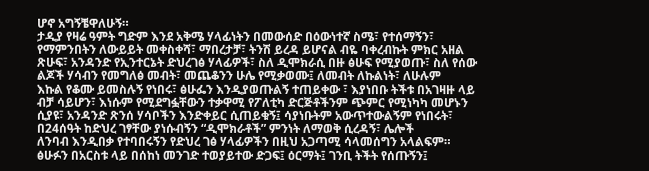ሆኖ አግኝቼዋለሁኝ።
ታዲያ የዛሬ ዓምት ግድም እንደ አቅሜ ሃላፊነትን በመውሰድ በዕውነተኛ ስሜ፣ የተሰማኝን፣ የማምንበትን ለውይይት መቀስቀሻ፣ ማበረታቻ፣ ትንሽ ይረዳ ይሆናል ብዬ ባቀረብኩት ምክር አዘል ጽሁፍ፣ አንዳንድ የኢንተርኔት ድህረገፅ ሃላፊዎች፣ ስለ ዲሞክራሲ በዙ ፅሁፍ የሚያወጡ፣ ስለ የሰው ልጆች ሃሳብን የመግለፅ መብት፣ መጨቆንን ሁሌ የሚቃወሙ፤ ለመብት ለኩልነት፣ ለሁሉም
እኩል የቆሙ ይመስሉኝ የነበሩ፣ ፅሁፌን እንዲያወጡልኝ ተጠይቀው ፣ እያነበቡ ትችቱ በአገዛዙ ላይ ብቻ ሳይሆን፣ እነሱም የሚደግፏቸውን ተቃዋሚ የፖለቲካ ድርጅቶችንም ጭምር የሚነካካ መሆኑን ሲያዩ፣ አንዳንድ ጽንሰ ሃሳቦችን እንድቀይር ሲጠይቁኝ፤ ሳያነቡትም አውጥተውልኝም የነበሩት፣ በ24ሰዓት ከድህረ ገፃቸው ያነሱብኝን “ዲሞክራቶች” ምንነት ለማወቅ ሲረዳኝ፣ ሌሎች
ለንባብ እንዲበቃ የተባበሩኝን የድህረ ገፅ ሃላፊዎችን በዚህ አጋጣሚ ሳላመሰግን አላልፍም። ፅሁፉን በአርስቱ ላይ በሰከነ መንገድ ተወያይተው ድጋፍ፤ ዕርማት፤ ገንቢ ትችት የሰጡኝን፤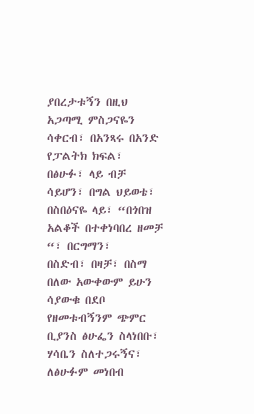ያበረታቱኝን በዚህ አጋጣሚ ምስጋናዬን ሳቀርብ፣ በአንጻሩ በአንድ የፓልትክ ክፍል፣ በፅሁፉ፣ ላይ ብቻ ሳይሆን፣ በግል ህይወቴ፣ በስበዕናዬ ላይ፣ “በጎበዝ አልቆች በተቀነባበረ ዘመቻ “፣ በርግማን፣
በስድብ፣ በዛቻ፣ በስማ በለው አውቀውም ይሁን ሳያውቁ በደቦ የዘመቱብኝንም ጭምር ቢያንስ ፅሁፌን ስላነበቡ፣ ሃሳቤን ስለተጋሩኝና፣ ለፅሁፉም መነበብ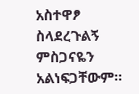አስተዋፆ ስላደረጉልኝ ምስጋናዬን አልነፍጋቸውም።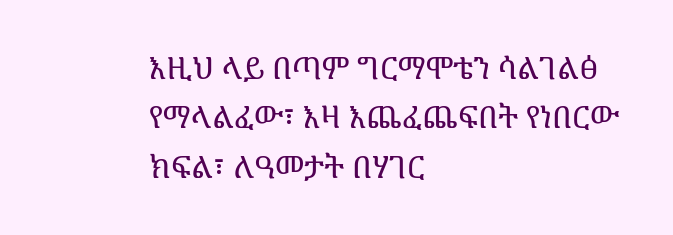እዚህ ላይ በጣም ግርማሞቴን ሳልገልፅ የማላልፈው፣ እዛ እጨፈጨፍበት የነበርው ክፍል፣ ለዓመታት በሃገር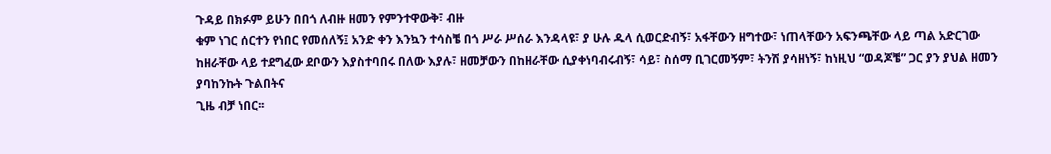ጉዳይ በክፉም ይሁን በበጎ ለብዙ ዘመን የምንተዋውቅ፣ ብዙ
ቁም ነገር ሰርተን የነበር የመሰለኝ፤ አንድ ቀን እንኳን ተሳስቼ በጎ ሥራ ሥሰራ እንዳላዩ፣ ያ ሁሉ ዱላ ሲወርድብኝ፣ አፋቸውን ዘግተው፣ ነጠላቸውን አፍንጫቸው ላይ ጣል አድርገው ከዘራቸው ላይ ተደግፈው ደቦውን እያስተባበሩ በለው እያሉ፣ ዘመቻውን በከዘራቸው ሲያቀነባብሩብኝ፣ ሳይ፣ ስሰማ ቢገርመኝም፣ ትንሽ ያሳዘነኝ፣ ከነዚህ “ወዳጆቼ” ጋር ያን ያህል ዘመን ያባከንኩት ጉልበትና
ጊዜ ብቻ ነበር፡፡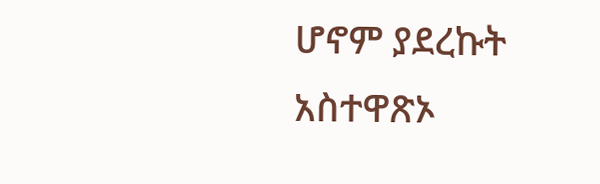ሆኖም ያደረኩት አስተዋጽኦ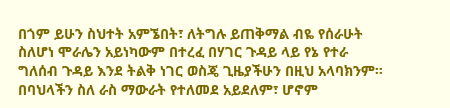በጎም ይሁን ስህተት አምኜበት፣ ለትግሉ ይጠቅማል ብዬ የሰራሁት ስለሆነ ሞራሌን አይነካውም በተረፈ በሃገር ጉዳይ ላይ የኔ የተራ ግለሰብ ጉዳይ እንደ ትልቅ ነገር ወስጄ ጊዜያችሁን በዚህ አላባክንም። በባህላችን ስለ ራስ ማውራት የተለመደ አይደለም፣ ሆኖም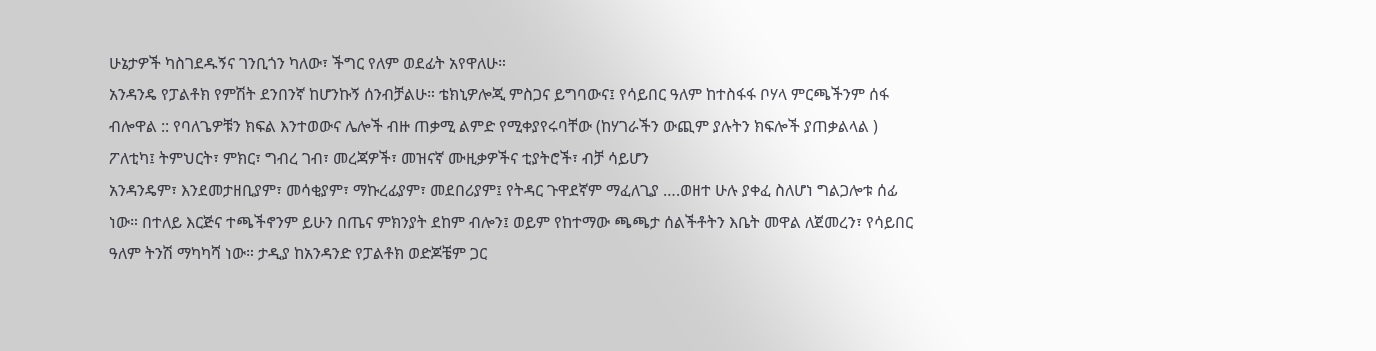ሁኔታዎች ካስገደዱኝና ገንቢጎን ካለው፣ ችግር የለም ወደፊት አየዋለሁ።
አንዳንዴ የፓልቶክ የምሽት ደንበንኛ ከሆንኩኝ ሰንብቻልሁ። ቴክኒዎሎጂ ምስጋና ይግባውና፤ የሳይበር ዓለም ከተስፋፋ ቦሃላ ምርጫችንም ሰፋ ብሎዋል :: የባለጌዎቹን ክፍል እንተወውና ሌሎች ብዙ ጠቃሚ ልምድ የሚቀያየሩባቸው (ከሃገራችን ውጪም ያሉትን ክፍሎች ያጠቃልላል ) ፖለቲካ፤ ትምህርት፣ ምክር፣ ግብረ ገብ፣ መረጃዎች፣ መዝናኛ ሙዚቃዎችና ቲያትሮች፣ ብቻ ሳይሆን
አንዳንዴም፣ እንደመታዘቢያም፣ መሳቂያም፣ ማኩረፊያም፣ መደበሪያም፤ የትዳር ጉዋደኛም ማፈለጊያ ….ወዘተ ሁሉ ያቀፈ ስለሆነ ግልጋሎቱ ሰፊ ነው። በተለይ እርጅና ተጫችኖንም ይሁን በጤና ምክንያት ደከም ብሎን፤ ወይም የከተማው ጫጫታ ሰልችቶትን እቤት መዋል ለጀመረን፣ የሳይበር ዓለም ትንሽ ማካካሻ ነው። ታዲያ ከአንዳንድ የፓልቶክ ወድጆቼም ጋር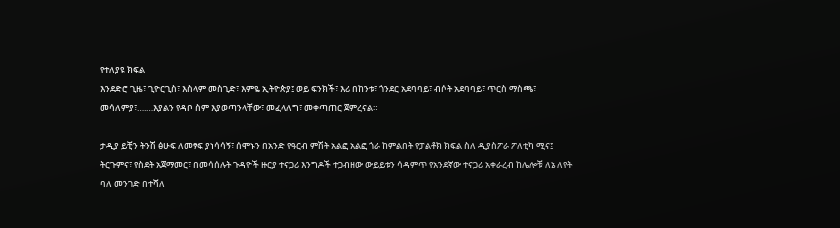የተለያዩ ክፍል
እንደድሮ ጊዜ፣ ጊዮርጊስ፣ እስላም መስጊድ፣ እምዬ ኢትዮጵያ፤ ወይ ፍንክች፣ እሪ በከንቱ፣ ጎንደር አደባባይ፣ ብሶት አደባባይ፣ ጥርስ ማስጫ፣ መሳለምያ፣….…እያልን የዳቦ ስም እያወጣንላቸው፣ መፈላለግ፣ መቀጣጠር ጀምረናል።

ታዲያ ይቺን ትንሽ ፅሁፍ ለመፃፍ ያነሳሳኝ፣ ሰሞኑን በአንድ የዓርብ ምሽት አልፎ አልፎ ጎራ ከምልበት የፓልቶክ ክፍል ስለ ዲያስፖራ ፖለቲካ ሚና፤ ትርጉምና፣ የስደት አጀማመር፣ በመሳሰሉት ጉዳዮች ዙርያ ተናጋሪ እንግዶች ተጋብዘው ውይይቱን ሳዳምጥ የአንደኛው ተናጋሪ አቀራረብ ከሌሎቹ ለኔ ለየት ባለ መንገድ በተሻለ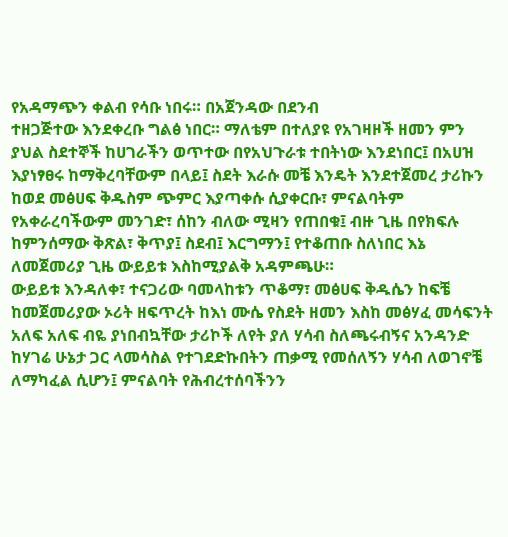የአዳማጭን ቀልብ የሳቡ ነበሩ። በአጀንዳው በደንብ
ተዘጋጅተው እንደቀረቡ ግልፅ ነበር። ማለቴም በተለያዩ የአገዛዞች ዘመን ምን ያህል ስደተኞች ከሀገራችን ወጥተው በየአህጉራቱ ተበትነው እንደነበር፤ በአሀዝ እያነፃፀሩ ከማቅረባቸውም በላይ፤ ስደት እራሱ መቼ እንዴት እንደተጀመረ ታሪኩን ከወደ መፅሀፍ ቅዱስም ጭምር እያጣቀሱ ሲያቀርቡ፣ ምናልባትም የአቀራረባችውም መንገድ፣ ሰከን ብለው ሚዛን የጠበቁ፤ ብዙ ጊዜ በየክፍሉ
ከምንሰማው ቅጽል፣ ቅጥያ፤ ስደብ፤ እርግማን፤ የተቆጠቡ ስለነበር እኔ ለመጀመሪያ ጊዜ ውይይቱ እስከሚያልቅ አዳምጫሁ።
ውይይቱ እንዳለቀ፣ ተናጋሪው ባመላከቱን ጥቆማ፣ መፅሀፍ ቅዱሴን ከፍቼ ከመጀመሪያው ኦሪት ዘፍጥረት ከእነ ሙሴ የስደት ዘመን እስከ መፅሃፈ መሳፍንት አለፍ አለፍ ብዬ ያነበብኳቸው ታሪኮች ለየት ያለ ሃሳብ ስለጫሩብኝና አንዳንድ ከሃገሬ ሁኔታ ጋር ላመሳስል የተገደድኩበትን ጠቃሚ የመሰለኝን ሃሳብ ለወገኖቼ ለማካፈል ሲሆን፤ ምናልባት የሕብረተሰባችንን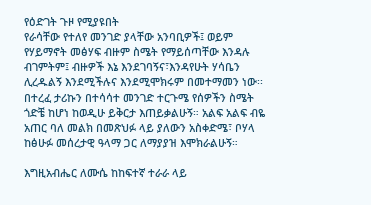የዕድገት ጉዞ የሚያዩበት
የራሳቸው የተለየ መንገድ ያላቸው አንባቢዎች፤ ወይም የሃይማኖት መፅሃፍ ብዙም ስሜት የማይሰጣቸው እንዳሉ ብገምትም፤ ብዙዎች እኔ እንደገባኝና፣እንዳየሁት ሃሳቤን ሊረዱልኝ እንደሚችሉና እንደሚሞክሩም በመተማመን ነው፡፡ በተረፈ ታሪኩን በተሳሳተ መንገድ ተርጉሜ የሰዎችን ስሜት ጎድቼ ከሆነ ከወዲሁ ይቅርታ እጠይቃልሁኝ። አልፍ አልፍ ብዬ አጠር ባለ መልክ በመጽህፉ ላይ ያለውን አስቀድሜ፣ ቦሃላ ከፅሁፉ መሰረታዊ ዓላማ ጋር ለማያያዝ እሞክራልሁኝ።

እግዚአብሔር ለሙሴ ከከፍተኛ ተራራ ላይ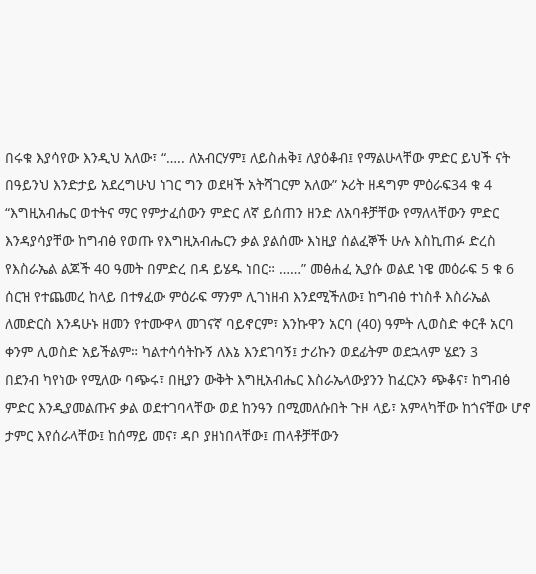በሩቁ እያሳየው እንዲህ አለው፣ “….. ለአብርሃም፤ ለይስሐቅ፤ ለያዕቆብ፤ የማልሁላቸው ምድር ይህች ናት በዓይንህ እንድታይ አደረግሁህ ነገር ግን ወደዛች አትሻገርም አለው” ኦሪት ዘዳግም ምዕራፍ34 ቁ 4 “እግዚአብሔር ወተትና ማር የምታፈሰውን ምድር ለኛ ይሰጠን ዘንድ ለአባቶቻቸው የማለላቸውን ምድር እንዳያሳያቸው ከግብፅ የወጡ የእግዚአብሔርን ቃል ያልሰሙ እነዚያ ሰልፈኞች ሁሉ እስኪጠፉ ድረስ የእስራኤል ልጆች 40 ዓመት በምድረ በዳ ይሄዱ ነበር። ……” መፅሐፈ ኢያሱ ወልደ ነዌ መዕራፍ 5 ቁ 6 ሰርዝ የተጨመረ ከላይ በተፃፈው ምዕራፍ ማንም ሊገነዘብ እንደሚችለው፤ ከግብፅ ተነስቶ እስራኤል ለመድርስ እንዳሁኑ ዘመን የተሙዋላ መገናኛ ባይኖርም፣ እንኩዋን አርባ (40) ዓምት ሊወስድ ቀርቶ አርባ ቀንም ሊወስድ አይችልም። ካልተሳሳትኩኝ ለእኔ እንደገባኝ፤ ታሪኩን ወደፊትም ወደኋላም ሄደን 3
በደንብ ካየነው የሚለው ባጭሩ፣ በዚያን ውቅት እግዚአብሔር እስራኤላውያንን ከፈርኦን ጭቆና፣ ከግብፅ ምድር እንዲያመልጡና ቃል ወደተገባላቸው ወደ ከንዓን በሚመለሱበት ጉዞ ላይ፣ አምላካቸው ከጎናቸው ሆኖ ታምር እየሰራላቸው፤ ከሰማይ መና፣ ዳቦ ያዘነበላቸው፤ ጠላቶቻቸውን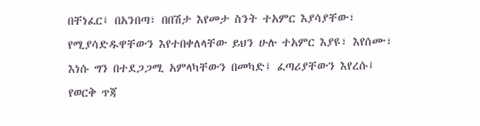በቸነፈር፤ በአንበጣ፣ በበሽታ እየመታ ስንት ተአምር እያሳያቸው፣ የሚያሳድዱዋቸውን እየተበቀለላቸው ይህን ሁሉ ተአምር እያዩ፣ እየሰሙ፣ እነሱ ግን በተደጋጋሚ አምላካቸውን በመካድ፤ ፈጣሪያቸውን እየረሱ፤ የወርቅ ጥጃ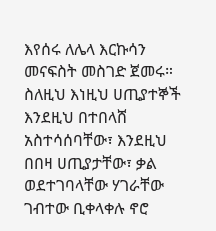እየሰሩ ለሌላ እርኩሳን መናፍስት መስገድ ጀመሩ።
ስለዚህ እነዚህ ሀጢያተኞች እንደዚህ በተበላሸ አስተሳሰባቸው፣ እንደዚህ በበዛ ሀጢያታቸው፣ ቃል ወደተገባላቸው ሃገራቸው ገብተው ቢቀላቀሉ ኖሮ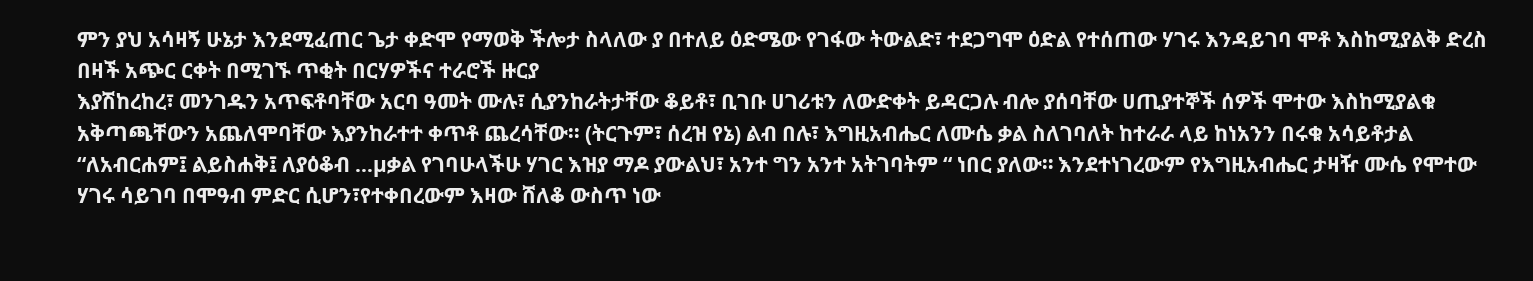ምን ያህ አሳዛኝ ሁኔታ እንደሚፈጠር ጌታ ቀድሞ የማወቅ ችሎታ ስላለው ያ በተለይ ዕድሜው የገፋው ትውልድ፣ ተደጋግሞ ዕድል የተሰጠው ሃገሩ እንዳይገባ ሞቶ እስከሚያልቅ ድረስ በዛች አጭር ርቀት በሚገኙ ጥቂት በርሃዎችና ተራሮች ዙርያ
እያሽከረከረ፣ መንገዱን አጥፍቶባቸው አርባ ዓመት ሙሉ፣ ሲያንከራትታቸው ቆይቶ፣ ቢገቡ ሀገሪቱን ለውድቀት ይዳርጋሉ ብሎ ያሰባቸው ሀጢያተኞች ሰዎች ሞተው እስከሚያልቁ አቅጣጫቸውን አጨለሞባቸው እያንከራተተ ቀጥቶ ጨረሳቸው፡፡ (ትርጉም፣ ሰረዝ የኔ) ልብ በሉ፣ እግዚአብሔር ለሙሴ ቃል ስለገባለት ከተራራ ላይ ከነአንን በሩቁ አሳይቶታል “ለአብርሐም፤ ልይስሐቅ፤ ለያዕቆብ …µቃል የገባሁላችሁ ሃገር እዝያ ማዶ ያውልህ፣ አንተ ግን አንተ አትገባትም “ ነበር ያለው። እንደተነገረውም የእግዚአብሔር ታዛዥ ሙሴ የሞተው ሃገሩ ሳይገባ በሞዓብ ምድር ሲሆን፣የተቀበረውም እዛው ሸለቆ ውስጥ ነው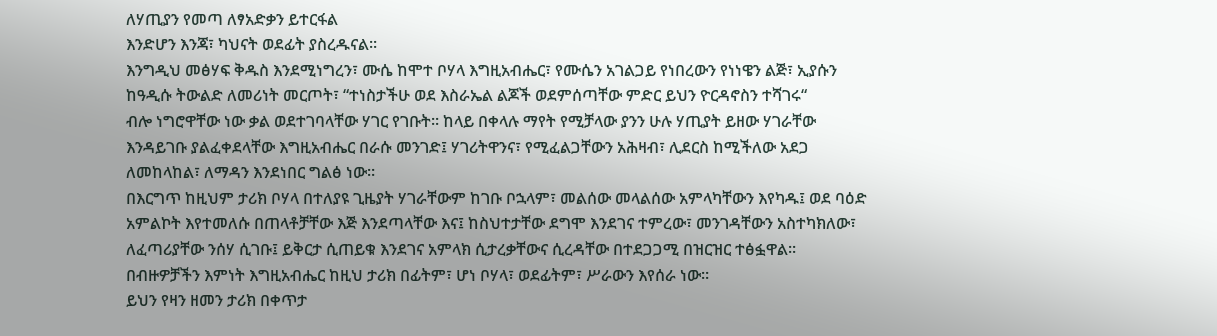ለሃጢያን የመጣ ለፃአድቃን ይተርፋል
እንድሆን እንጃ፣ ካህናት ወደፊት ያስረዱናል፡፡
እንግዲህ መፅሃፍ ቅዱስ እንደሚነግረን፣ ሙሴ ከሞተ ቦሃላ እግዚአብሔር፣ የሙሴን አገልጋይ የነበረውን የነነዌን ልጅ፣ ኢያሱን ከዓዲሱ ትውልድ ለመሪነት መርጦት፣ “ተነስታችሁ ወደ እስራኤል ልጆች ወደምሰጣቸው ምድር ይህን ዮርዳኖስን ተሻገሩ“
ብሎ ነግሮዋቸው ነው ቃል ወደተገባላቸው ሃገር የገቡት፡፡ ከላይ በቀላሉ ማየት የሚቻላው ያንን ሁሉ ሃጢያት ይዘው ሃገራቸው እንዳይገቡ ያልፈቀደላቸው እግዚአብሔር በራሱ መንገድ፤ ሃገሪትዋንና፣ የሚፈልጋቸውን አሕዛብ፣ ሊደርስ ከሚችለው አደጋ ለመከላከል፣ ለማዳን እንደነበር ግልፅ ነው።
በእርግጥ ከዚህም ታሪክ ቦሃላ በተለያዩ ጊዜያት ሃገራቸውም ከገቡ ቦኋላም፣ መልሰው መላልሰው አምላካቸውን እየካዱ፤ ወደ ባዕድ አምልኮት እየተመለሱ በጠላቶቻቸው እጅ እንደጣላቸው እና፤ ከስህተታቸው ደግሞ እንደገና ተምረው፣ መንገዳቸውን አስተካክለው፣ ለፈጣሪያቸው ንሰሃ ሲገቡ፤ ይቅርታ ሲጠይቁ እንደገና አምላክ ሲታረቃቸውና ሲረዳቸው በተደጋጋሚ በዝርዝር ተፅፏዋል፡፡
በብዙዎቻችን እምነት እግዚአብሔር ከዚህ ታሪክ በፊትም፣ ሆነ ቦሃላ፣ ወደፊትም፣ ሥራውን እየሰራ ነው።
ይህን የዛን ዘመን ታሪክ በቀጥታ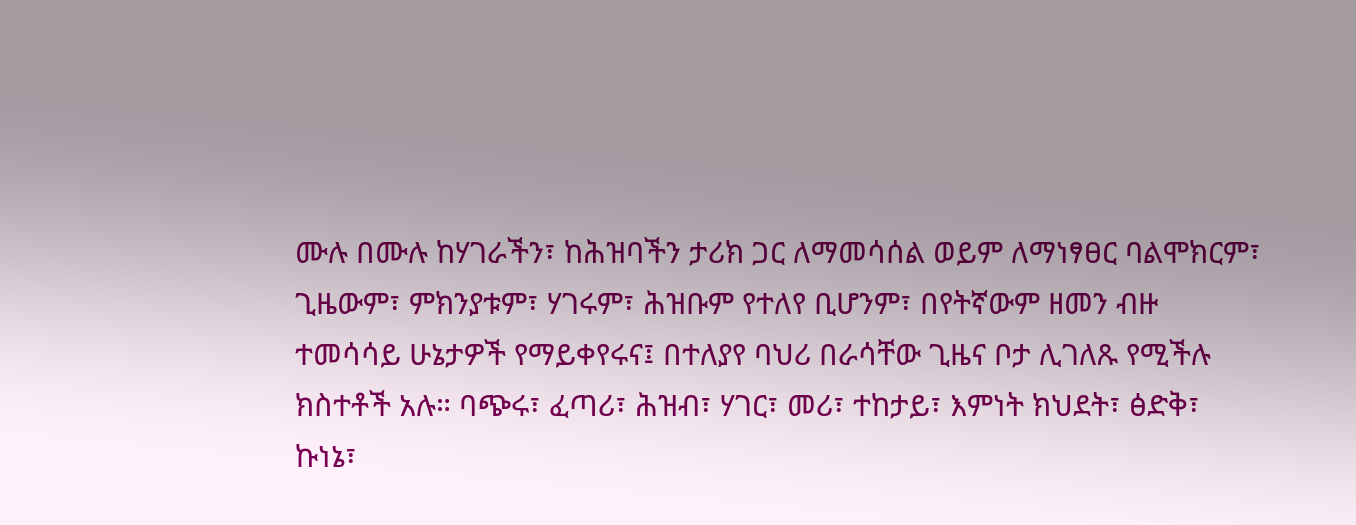ሙሉ በሙሉ ከሃገራችን፣ ከሕዝባችን ታሪክ ጋር ለማመሳሰል ወይም ለማነፃፀር ባልሞክርም፣ ጊዜውም፣ ምክንያቱም፣ ሃገሩም፣ ሕዝቡም የተለየ ቢሆንም፣ በየትኛውም ዘመን ብዙ ተመሳሳይ ሁኔታዎች የማይቀየሩና፤ በተለያየ ባህሪ በራሳቸው ጊዜና ቦታ ሊገለጹ የሚችሉ ክስተቶች አሉ። ባጭሩ፣ ፈጣሪ፣ ሕዝብ፣ ሃገር፣ መሪ፣ ተከታይ፣ እምነት ክህደት፣ ፅድቅ፣ ኩነኔ፣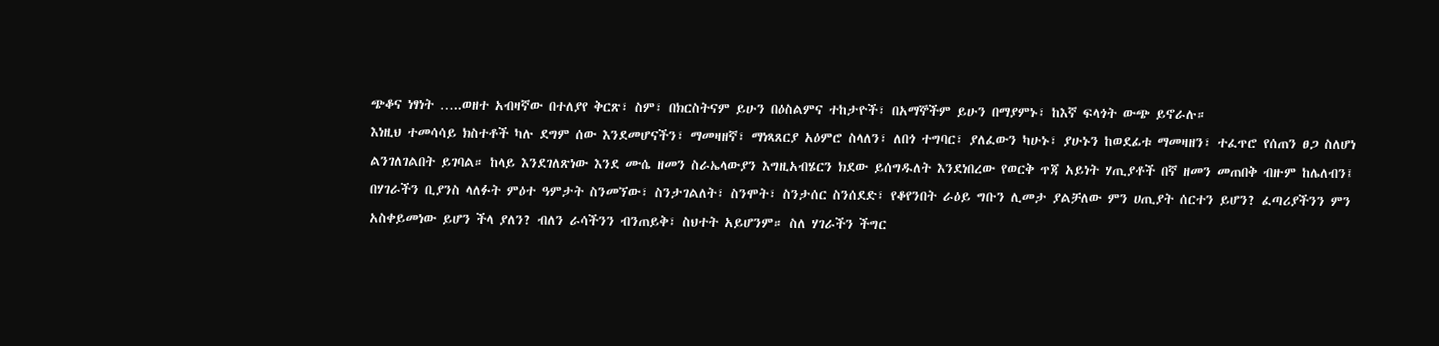ጭቆና ነፃነት …..ወዘተ አብዛኛው በተለያየ ቅርጽ፣ ስም፣ በክርስትናም ይሁን በዕስልምና ተከታዮች፣ በአማኞችም ይሁን በማያምኑ፣ ከእኛ ፍላጎት ውጭ ይኖራሉ።
እነዚህ ተመሳሳይ ክስተቶች ካሉ ደግም ሰው እንደመሆናችን፣ ማመዛዘኛ፣ ማነጻጸርያ አዕምሮ ስላለን፣ ለበጎ ተግባር፣ ያለፈውን ካሁኑ፣ ያሁኑን ከወደፊቱ ማመዛዘን፣ ተፈጥሮ የሰጠን ፀጋ ስለሆነ ልንገለገልበት ይገባል። ከላይ እንደገለጽነው እንደ ሙሴ ዘመን ስራኤላውያን እግዚአብሄርን ክደው ይሰግዱለት እንደነበረው የወርቅ ጥጃ አይነት ሃጢያቶች በኛ ዘመን መጠበቅ ብዙም ከሌለብን፤ በሃገራችን ቢያንስ ላለፉት ምዕተ ዓምታት ስንመኘው፣ ስንታገልለት፣ ስንሞት፣ ስንታሰር ስንሰደድ፣ የቆየንበት ራዕይ ግቡን ሊመታ ያልቻለው ምን ሀጢያት ሰርተን ይሆን? ፈጣሪያችንን ምን አስቀይመነው ይሆን ችላ ያለን? ብለን ራሳችንን ብንጠይቅ፣ ስህተት አይሆንም። ስለ ሃገራችን ችግር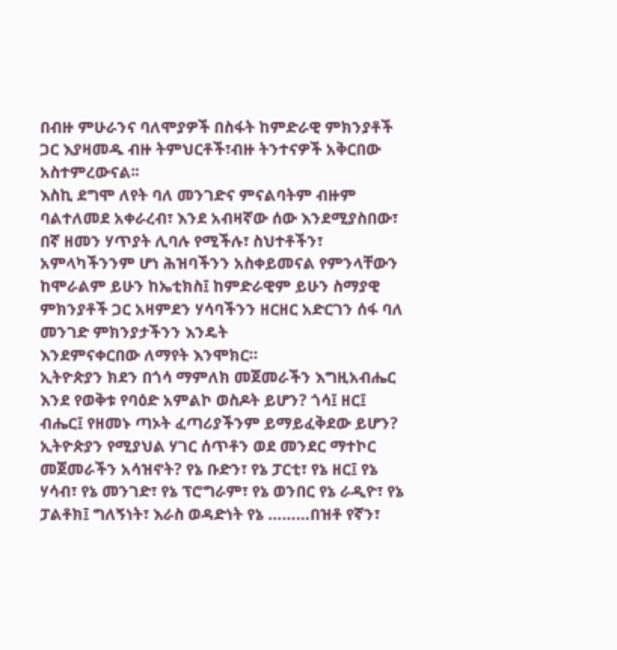በብዙ ምሁራንና ባለሞያዎች በስፋት ከምድራዊ ምክንያቶች ጋር እያዛመዱ ብዙ ትምህርቶች፣ብዙ ትንተናዎች አቅርበው አስተምረውናል፡፡
እስኪ ደግሞ ለየት ባለ መንገድና ምናልባትም ብዙም ባልተለመደ አቀራረብ፣ እንደ አብዛኛው ሰው እንደሚያስበው፣ በኛ ዘመን ሃጥያት ሊባሉ የሚችሉ፣ ስህተቶችን፣ አምላካችንንም ሆነ ሕዝባችንን አስቀይመናል የምንላቸውን ከሞራልም ይሁን ከኤቲክስ፤ ከምድራዊም ይሁን ስማያዊ ምክንያቶች ጋር አዛምደን ሃሳባችንን ዘርዘር አድርገን ሰፋ ባለ መንገድ ምክንያታችንን እንዴት
እንደምናቀርበው ለማየት እንሞክር።
ኢትዮጵያን ክደን በጎሳ ማምለክ መጀመራችን እግዚአብሔር እንደ የወቅቱ የባዕድ አምልኮ ወስዶት ይሆን? ጎሳ፤ ዘር፤ ብሔር፤ የዘመኑ ጣኦት ፈጣሪያችንም ይማይፈቅደው ይሆን? ኢትዮጵያን የሚያህል ሃገር ሰጥቶን ወደ መንደር ማተኮር መጀመራችን አሳዝኖት? የኔ ቡድን፣ የኔ ፓርቲ፣ የኔ ዘር፤ የኔ ሃሳብ፣ የኔ መንገድ፣ የኔ ፕሮግራም፣ የኔ ወንበር የኔ ራዲዮ፣ የኔ ፓልቶክ፤ ግለኝነት፣ እራስ ወዳድነት የኔ ………በዝቶ የኛን፣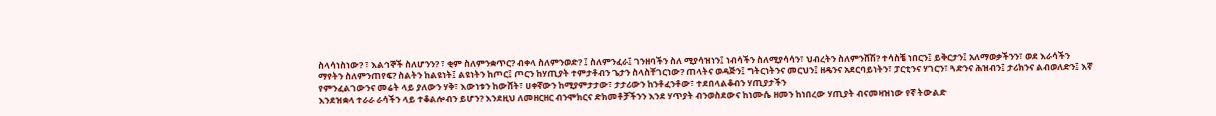ስላሳነስነው? ፣ እልኅኞች ስለሆንን? ፣ ቂም ስለምንቋጥር? ብቀላ ስለምንወድ? ፤ ስለምንፈራ፤ ገንዘባችን ስለ ሚያሳዝነን፤ ነብሳችን ስለሚያሳሳን፣ ህብረትን ስለምንሸሽ? ተሳስቼ ነበርን፤ ይቅርታን፤ አለማወቃችንን፣ ወደ እራሳችን ማየትን ስለምንጠየፍ? ስልትን ከልዩነት፤ ልዩነትን ከጦር፤ ጦርን ከሃጢያት ተምታቶብን ጌታን ስላስቸገርነው? ጠላትና ወዳጅን፤ ግትርነትንና መርህን፤ ዘዴንና አደርባይነትን፣ ፓርቲንና ሃገርን፣ ጓድንና ሕዝብን፤ ታሪክንና ልብወለድን፤ እኛ የምንፈልገውንና መሬት ላይ ያለውን ሃቅ፣ እውነቱን ከውሸት፣ ሀቀኛውን ከሚያምታታው፣ ታታሪውን ከንቶፈንቶው፣ ተደበላልቆብን ሃጢያታችን
እንደዝቋላ ተራራ ራሳችን ላይ ተቆልሎብን ይሆን? እንደዚህ ለመዘርዘር ብንሞክርና ድክመቶቻችንን እንደ ሃጥያት ብንወስደውና ከነሙሴ ዘመን ከነበረው ሃጢያት ብናመዛዝነው የኛ ትውልድ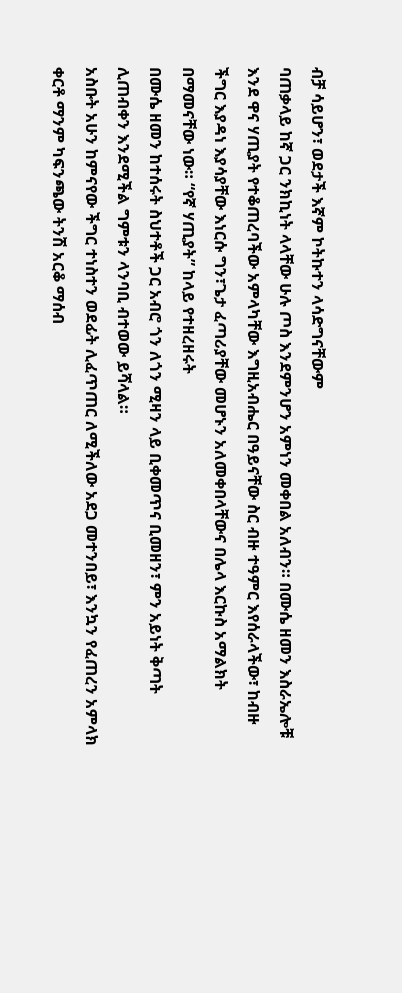ብቻ ሳይሆን፣ ወደታች እኛም ኮትኩተን ላሳድግናቸውም
ባጠቃላይ ከኛ ጋር ንክኪነት ላላቸው ሁሉ ጦስ እንደምንሆን አምነን መቀበል አለብን። በሙሴ ዘመን እስራኤሎቹ እንደ ዋና ሃጢያት የተቆጠረባችው አምላካቸው እግዚአብሔር በዓይናቸው ስር ብዙ ተዓምር እየሰራላችው፣ ከብዙ ችግር እያዳነ እያሳያቸው እነርሱ ግን፣ጌታ ፈጣሪያቸው መሆኑን አለመቀበላቸውና በሌላ እርኩስ አማልክት በማመናቸው ነው። “የኛ ሃጢያት” ከላይ የተዘረዘሩት
በሙሴ ዘመን ከተሰሩት ስህተቶች ጋር አብሮ ጎን ለጎን ሚዛን ላይ ቢቀመጥና ቢመዘን፣ ምን አይነት ቅጣት ሊጠብቀን እንደሚችል ግምቱን ላንባቢ ብተወው ይሻላል።
አስቡት አሁን ከምናየው ችግር ተነስተን ወደፊት ሊፈጥጠር ለሚችለው አደጋ መተንበይ፣ እንኳን የፈጠረን አምላክ ቀርቶ ማንም ካፍንጫው ትንሽ አርቆ ማሰብ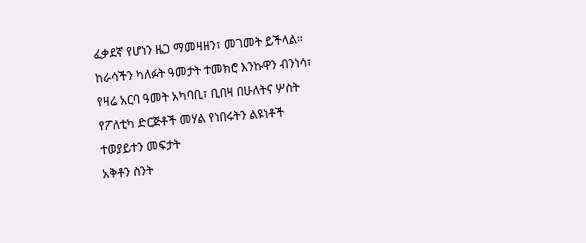ፈቃደኛ የሆነን ዜጋ ማመዛዘን፣ መገመት ይችላል። ከራሳችን ካለፉት ዓመታት ተመክሮ እንኩዋን ብንነሳ፣ የዛሬ አርባ ዓመት አካባቢ፣ ቢበዛ በሁለትና ሦስት የፖለቲካ ድርጅቶች መሃል የነበሩትን ልዩነቶች ተወያይተን መፍታት
አቅቶን ስንት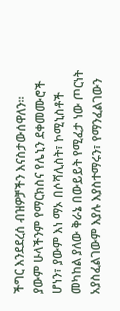ችግር እንደደረሰ ብዝዎቻችን እናስታውሰዋለን። ያውም ሁላችንም የማርክስና የሌኒን ደቀመሙሮች ሆነን፣ ያውም እነ ማኦ በሶሻሊስት፣ ኮሚኒስቶች መካከል ያለው ቅራኔ በውይይት የሚፈታ ነው ጦርነት አያስፈልገውም እያሉ እያስተማሩን፣ የማንፈልገውን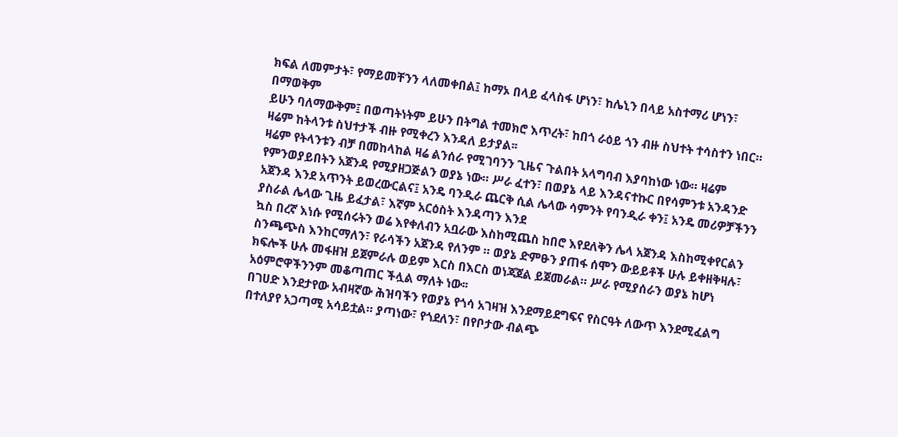ክፍል ለመምታት፣ የማይመቸንን ላለመቀበል፤ ከማኦ በላይ ፈላስፋ ሆነን፣ ከሌኒን በላይ አስተማሪ ሆነን፣ በማወቅም
ይሁን ባለማውቅም፤ በወጣትነትም ይሁን በትግል ተመክሮ እጥረት፣ ከበጎ ራዕይ ጎን ብዙ ስህተት ተሳስተን ነበር። ዛሬም ከትላንቱ ስህተታች ብዙ የሚቀረን እንዳለ ይታያል፡፡
ዛሬም የትላንቱን ብቻ በመከላከል ዛሬ ልንሰራ የሚገባንን ጊዜና ጉልበት አላግባብ እያባከነው ነው። ዛሬም የምንወያይበትን አጀንዳ የሚያዘጋጅልን ወያኔ ነው። ሥራ ፈተን፣ በወያኔ ላይ እንዳናተኩር በየሳምንቱ አንዳንድ አጀንዳ እንደ አጥንት ይወረውርልና፤ አንዴ ባንዲራ ጨርቅ ሲል ሌላው ሳምንት የባንዲራ ቀን፤ አንዴ መሪዎቻችንን ያስራል ሌላው ጊዜ ይፈታል፣ እኛም አርዕስት እንዳጣን እንደ
ኳስ በረኛ እነሱ የሚሰሩትን ወሬ እየቀለብን አቧራው እስከሚጨስ ከበሮ እየደለቅን ሌላ አጀንዳ እስከሚቀየርልን ስንጫጭስ እንከርማለን፣ የራሳችን አጀንዳ የለንም ። ወያኔ ድምፁን ያጠፋ ሰሞን ውይይቶች ሁሉ ይቀዘቅዛሉ፣ ክፍሎች ሁሉ መፋዘዝ ይጀምራሉ ወይም እርስ በእርስ ወነጃጀል ይጀመራል። ሥራ የሚያሰራን ወያኔ ከሆነ አዕምሮዋችንንም መቆጣጠር ችሏል ማለት ነው፡፡
በገሀድ እንደታየው አብዛኛው ሕዝባችን የወያኔ የጎሳ አገዛዝ እንደማይደግፍና የስርዓት ለውጥ እንደሚፈልግ በተለያየ አጋጣሚ አሳይቷል። ያጣነው፣ የጎደለን፣ በየቦታው ብልጭ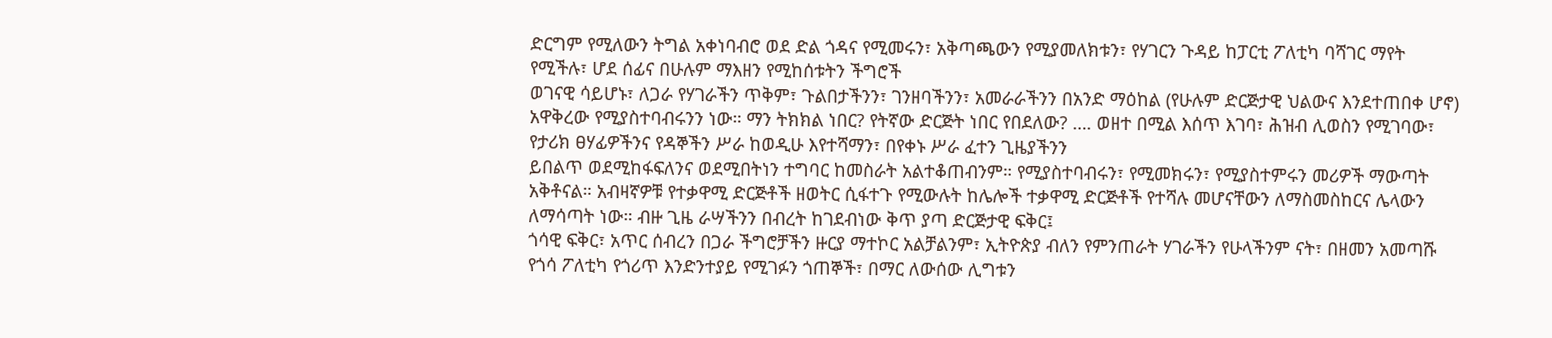ድርግም የሚለውን ትግል አቀነባብሮ ወደ ድል ጎዳና የሚመሩን፣ አቅጣጫውን የሚያመለክቱን፣ የሃገርን ጉዳይ ከፓርቲ ፖለቲካ ባሻገር ማየት የሚችሉ፣ ሆደ ሰፊና በሁሉም ማእዘን የሚከሰቱትን ችግሮች
ወገናዊ ሳይሆኑ፣ ለጋራ የሃገራችን ጥቅም፣ ጉልበታችንን፣ ገንዘባችንን፣ አመራራችንን በአንድ ማዕከል (የሁሉም ድርጅታዊ ህልውና እንደተጠበቀ ሆኖ) አዋቅረው የሚያስተባብሩንን ነው። ማን ትክክል ነበር? የትኛው ድርጅት ነበር የበደለው? …. ወዘተ በሚል እሰጥ እገባ፣ ሕዝብ ሊወስን የሚገባው፣ የታሪክ ፀሃፊዎችንና የዳኞችን ሥራ ከወዲሁ እየተሻማን፣ በየቀኑ ሥራ ፈተን ጊዜያችንን
ይበልጥ ወደሚከፋፍለንና ወደሚበትነን ተግባር ከመስራት አልተቆጠብንም። የሚያስተባብሩን፣ የሚመክሩን፣ የሚያስተምሩን መሪዎች ማውጣት አቅቶናል። አብዛኛዎቹ የተቃዋሚ ድርጅቶች ዘወትር ሲፋተጉ የሚውሉት ከሌሎች ተቃዋሚ ድርጅቶች የተሻሉ መሆናቸውን ለማስመስከርና ሌላውን ለማሳጣት ነው። ብዙ ጊዜ ራሣችንን በብረት ከገደብነው ቅጥ ያጣ ድርጅታዊ ፍቅር፤
ጎሳዊ ፍቅር፣ አጥር ሰብረን በጋራ ችግሮቻችን ዙርያ ማተኮር አልቻልንም፣ ኢትዮጵያ ብለን የምንጠራት ሃገራችን የሁላችንም ናት፣ በዘመን አመጣሹ የጎሳ ፖለቲካ የጎሪጥ እንድንተያይ የሚገፉን ጎጠኞች፣ በማር ለውሰው ሊግቱን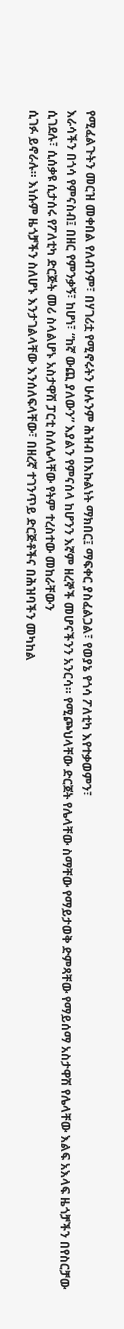የሚፈልጉትን መርዝ መቀበል የለብንም፣ በሃገሪቷ የሚኖሩትን ሁሉንም ሕዝብ በእኩልነት ማክበር፤ ማፍቀር ያስፈልጋል፣ የወያኔ የጎሳ ፖለቲካ እየተቃወምን፣
እራሳችን በጎሳ የምናስብ፤ በዘር የምንቃኝ፣ ከሆነ፣ “ከኛ ውጪ ያለውን” እያልን የምናሰላ ከሆንን እኛም ዘረኞች መሆናችንን አንርሳ። የሚጮህላቸው ድርጀት የሌላቸው ስማቸው የማይታወቅ ድምጻቸው የማይሰማ አስታዋሽ የሌላቸው እልፍ አእላፍ ዜጎቻችን በየስርቻው ሲገደሉ፣ ሲሰቃዩ ሲታሰሩ የፖለቲካ ድርጅት መሪ ስላልሆኑ አስታዋሽ ፓርቲ ስለሌላቸው የትም ተረስተው መከራቸውን
ሲገፉ ይኖራሉ። እነሱም ዜጎቻችን ስለሆኑ እንታገልላቸው እንሰለፍላቸው፣ በዘረኛ ተገንጥይ ድርጅቶችና በሕዝባችን መካከል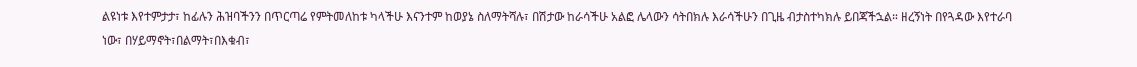ልዩነቱ እየተምታታ፣ ከፊሉን ሕዝባችንን በጥርጣሬ የምትመለከቱ ካላችሁ እናንተም ከወያኔ ስለማትሻሉ፣ በሽታው ከራሳችሁ አልፎ ሌላውን ሳትበክሉ እራሳችሁን በጊዜ ብታስተካክሉ ይበጃችኋል። ዘረኝነት በየጓዳው እየተራባ ነው፣ በሃይማኖት፣በልማት፣በእቁብ፣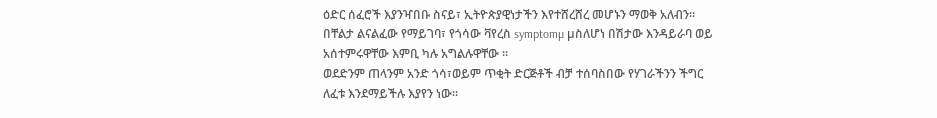ዕድር ሰፈሮች እያንዣበቡ ስናይ፣ ኢትዮጵያዊነታችን እየተሸረሸረ መሆኑን ማወቅ አለብን። በቸልታ ልናልፈው የማይገባ፣ የጎሳው ቫየረስ symptomµ µስለሆነ በሽታው እንዳይራባ ወይ አሰተምሩዋቸው እምቢ ካሉ አግልሉዋቸው ።
ወደድንም ጠላንም አንድ ጎሳ፣ወይም ጥቂት ድርጅቶች ብቻ ተሰባስበው የሃገራችንን ችግር ለፈቱ እንደማይችሉ እያየን ነው፡፡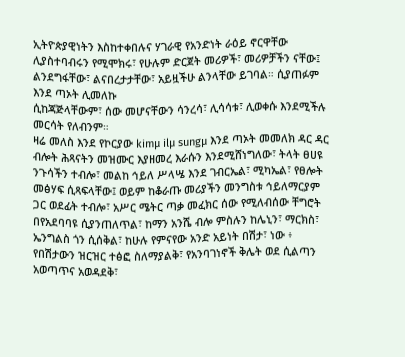ኢትዮጵያዊነትን እስከተቀበሉና ሃገራዊ የአንድነት ራዕይ ኖርዋቸው ሊያስተባብሩን የሚሞክሩ፣ የሁሉም ድርጀት መሪዎች፣ መሪዎቻችን ናቸው፤ ልንደግፋቸው፣ ልናበረታታቸው፣ አይዟችሁ ልንላቸው ይገባል። ሲያጠፉም እንደ ጣኦት ሊመለኩ
ሲከጃጅላቸውም፣ ሰው መሆናቸውን ሳንረሳ፣ ሊሳሳቱ፣ ሊወቀሱ እንደሚችሉ መርሳት የለብንም።
ዛሬ መለስ እንደ የኮርያው kimµ ilµ sungµ እንደ ጣኦት መመለክ ዳር ዳር ብሎት ሕጻናትን መዝሙር እያዘመረ እራሱን እንደሚሸነግለው፣ ትላት ፀሀዩ ንጉሳችን ተብሎ፣ መልከ ኅይለ ሥላሤ እንደ ገብርኤል፣ ሚካኤል፣ የፀሎት መፅሃፍ ሲጻፍላቸው፤ ወይም ከቆራጡ መሪያችን መንግስቱ ኅይለማርያም ጋር ወደፊት ተብሎ፣ አሥር ሜትር ጣቃ መፈክር ሰው የሚለብሰው ቸግሮት በየአደባባዩ ሲያንጠለጥል፣ ከማን አንሼ ብሎ ምስሉን ከሌኒን፣ ማርክስ፣ ኤንግልስ ጎን ሲሰቅል፣ ከሁሉ የምናየው አንድ አይነት በሽታ፣ ነው ፥ የበሽታውን ዝርዝር ተፅፎ ስለማያልቅ፣ የአንባገነኖች ቅሌት ወደ ሲልጣን አወጣጥና አወዳደቅ፣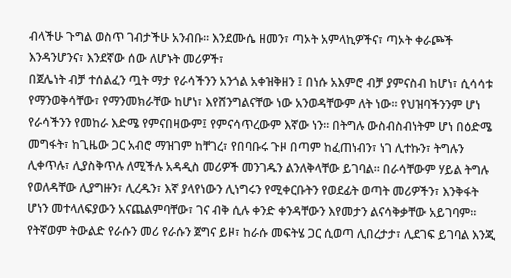ብላችሁ ጉግል ወስጥ ገብታችሁ አንብቡ፡፡ እንደሙሴ ዘመን፣ ጣኦት አምላኪዎችና፣ ጣኦት ቀራጮች እንዳንሆንና፣ እንደኛው ሰው ለሆኑት መሪዎች፣
በጀሌነት ብቻ ተሰልፈን ጧት ማታ የራሳችንን አንጎል አቀዝቅዘን ፤ በነሱ አእምሮ ብቻ ያምናስብ ከሆነ፣ ሲሳሳቱ የማንወቅሳቸው፣ የማንመክራቸው ከሆነ፣ እየሸንግልናቸው ነው አንወዳቸውም ለት ነው። የህዝባችንንም ሆነ የራሳችንን የመከራ እድሜ የምናበዛውም፤ የምናሳጥረውም እኛው ነን። በትግሉ ውስብስብነትም ሆነ በዕድሜ መግፋት፣ ከጊዜው ጋር አብሮ ማዝገም ከቸገረ፣ የበባቡሩ ጉዞ በጣም ከፈጠነብን፣ ነገ ሊተኩን፣ ትግሉን ሊቀጥሉ፣ ሊያስቅጥሉ ለሚችሉ አዳዲስ መሪዎች መንገዱን ልንለቅላቸው ይገባል። በራሳቸውም ሃይል ትግሉ የወለዳቸው ሊያግዙን፣ ሊረዱን፣ እኛ ያላየነውን ሊነግሩን የሚቀርቡትን የወደፊት ወጣት መሪዎችን፣ እንቅፋት ሆነን መተላለፍያውን አናጨልምባቸው፣ ገና ብቅ ሲሉ ቀንድ ቀንዳቸውን እየመታን ልናሳቅቃቸው አይገባም። የትኛወም ትውልድ የራሱን መሪ የራሱን ጀግና ይዞ፣ ከራሱ መፍትሄ ጋር ሲወጣ ሊበረታታ፣ ሊደገፍ ይገባል እንጂ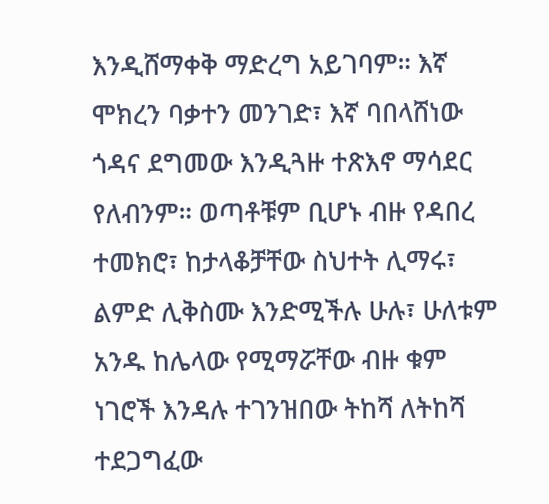እንዲሸማቀቅ ማድረግ አይገባም። እኛ ሞክረን ባቃተን መንገድ፣ እኛ ባበላሸነው ጎዳና ደግመው እንዲጓዙ ተጽእኖ ማሳደር የለብንም። ወጣቶቹም ቢሆኑ ብዙ የዳበረ ተመክሮ፣ ከታላቆቻቸው ስህተት ሊማሩ፣ ልምድ ሊቅስሙ እንድሚችሉ ሁሉ፣ ሁለቱም አንዱ ከሌላው የሚማሯቸው ብዙ ቁም ነገሮች እንዳሉ ተገንዝበው ትከሻ ለትከሻ ተደጋግፈው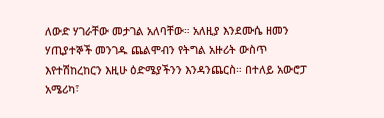ለውድ ሃገራቸው መታገል አለባቸው። አለዚያ እንደሙሴ ዘመን ሃጢያተኞች መንገዱ ጨልሞብን የትግል አዙሪት ውስጥ እየተሽከረከርን እዚሁ ዕድሜያችንን እንዳንጨርስ። በተለይ አውሮፓ አሜሪካ፣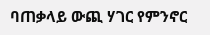ባጠቃላይ ውጪ ሃገር የምንኖር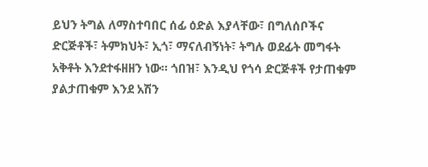ይህን ትግል ለማስተባበር ሰፊ ዕድል እያላቸው፣ በግለሰቦችና ድርጅቶች፣ ትምክህት፣ ኢጎ፣ ማናለብኝነት፣ ትግሉ ወደፊት መግፋት አቅቶት እንደተፋዘዘን ነው። ጎበዝ፣ እንዲህ የጎሳ ድርጅቶች የታጠቁም ያልታጠቁም እንደ አሽን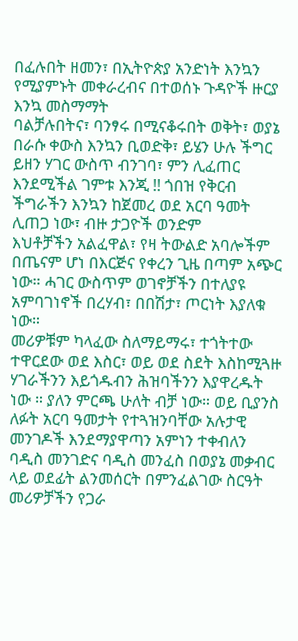በፈሉበት ዘመን፣ በኢትዮጵያ አንድነት እንኳን የሚያምኑት መቀራረብና በተወሰኑ ጉዳዮች ዙርያ እንኳ መስማማት
ባልቻሉበትና፣ ባንፃሩ በሚናቆሩበት ወቅት፣ ወያኔ በራሱ ቀውስ እንኳን ቢወድቅ፣ ይሄን ሁሉ ችግር ይዘን ሃገር ውስጥ ብንገባ፣ ምን ሊፈጠር እንደሚችል ገምቱ እንጂ !! ጎበዝ የቅርብ ችግራችን እንኳን ከጀመረ ወደ አርባ ዓመት ሊጠጋ ነው፣ ብዙ ታጋዮች ወንድም
እህቶቻችን አልፈዋል፣ የዛ ትውልድ አባሎችም በጤናም ሆነ በእርጅና የቀረን ጊዜ በጣም አጭር ነው። ሓገር ውስጥም ወገኖቻችን በተለያዩ አምባገነኖች በረሃብ፣ በበሽታ፣ ጦርነት እያለቁ ነው።
መሪዎቹም ካላፈው ስለማይማሩ፣ ተጎትተው ተዋርደው ወደ እስር፣ ወይ ወደ ስደት እስከሚጓዙ ሃገራችንን እይጎዱብን ሕዝባችንን እያዋረዱት ነው ። ያለን ምርጫ ሁለት ብቻ ነው። ወይ ቢያንስ ለፉት አርባ ዓመታት የተጓዝንባቸው አሉታዊ መንገዶች እንደማያዋጣን አምነን ተቀብለን ባዲስ መንገድና ባዲስ መንፈስ በወያኔ መቃብር ላይ ወደፊት ልንመሰርት በምንፈልገው ስርዓት መሪዎቻችን የጋራ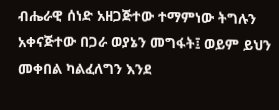ብሔራዊ ሰነድ አዘጋጅተው ተማምነው ትግሉን አቀናጅተው በጋራ ወያኔን መግፋት፤ ወይም ይህን መቀበል ካልፈለግን እንደ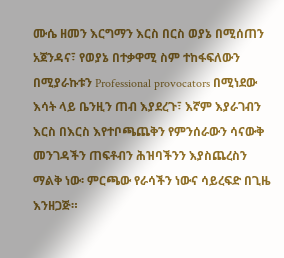ሙሴ ዘመን እርግማን እርስ በርስ ወያኔ በሚሰጠን አጀንዳና፣ የወያኔ በተቃዋሚ ስም ተከፋፍለውን በሚያራኩቱን Professional provocators በሚነደው እሳት ላይ ቤንዚን ጠብ እያደረጉ፣ እኛም እያራገብን እርስ በእርስ እየተቦጫጨቅን የምንሰራውን ሳናውቅ መንገዳችን ጠፍቶብን ሕዝባችንን እያስጨረስን ማልቅ ነው፡ ምርጫው የራሳችን ነውና ሳይረፍድ በጊዜ
እንዘጋጅ።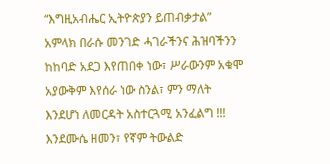“እግዚአብሔር ኢትዮጵያን ይጠብቃታል” አምላክ በራሱ መንገድ ሓገራችንና ሕዝባችንን ከከባድ አደጋ እየጠበቀ ነው፣ ሥራውንም አቁሞ አያውቅም እየሰራ ነው ስንል፣ ምን ማለት እንደሆነ ለመርዳት አስተርጓሚ አንፈልግ !!! እንደሙሴ ዘመን፣ የኛም ትውልድ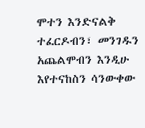ሞተን እንድናልቅ ተፈርዶብን፣ መንገዱን አጨልሞብን እንዲሁ እየተናከስን ሳንውቀው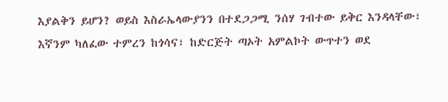እያልቅን ይሆን? ወይስ እስራኤላውያንን በተደጋጋሚ ንሰሃ ገብተው ይቅር እንዳላቸው፣ እኛንም ካለፈው ተምረን ከጎሳና፣ ከድርጅት ጣኦት አምልኮት ውጥተን ወደ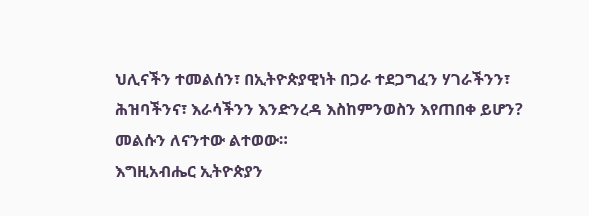ህሊናችን ተመልሰን፣ በኢትዮጵያዊነት በጋራ ተደጋግፈን ሃገራችንን፣ ሕዝባችንና፣ እራሳችንን እንድንረዳ እስከምንወስን እየጠበቀ ይሆን? መልሱን ለናንተው ልተወው።
እግዚአብሔር ኢትዮጵያን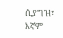ሲያግዝ፣ እኛም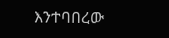እንተባበረው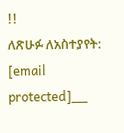!!
ለጽሁፉ ለአስተያየት: [email protected]__